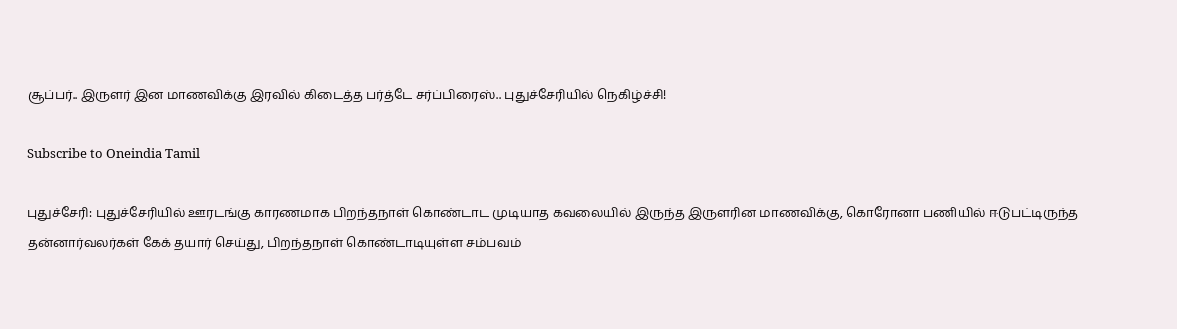சூப்பர்.. இருளர் இன மாணவிக்கு இரவில் கிடைத்த பர்த்டே சர்ப்பிரைஸ்.. புதுச்சேரியில் நெகிழ்ச்சி!

Subscribe to Oneindia Tamil

புதுச்சேரி: புதுச்சேரியில் ஊரடங்கு காரணமாக பிறந்தநாள் கொண்டாட முடியாத கவலையில் இருந்த இருளரின மாணவிக்கு, கொரோனா பணியில் ஈடுபட்டிருந்த தன்னார்வலர்கள் கேக் தயார் செய்து, பிறந்தநாள் கொண்டாடியுள்ள சம்பவம்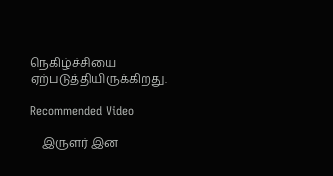நெகிழ்ச்சியை ஏற்படுத்தியிருக்கிறது.

Recommended Video

    இருளர் இன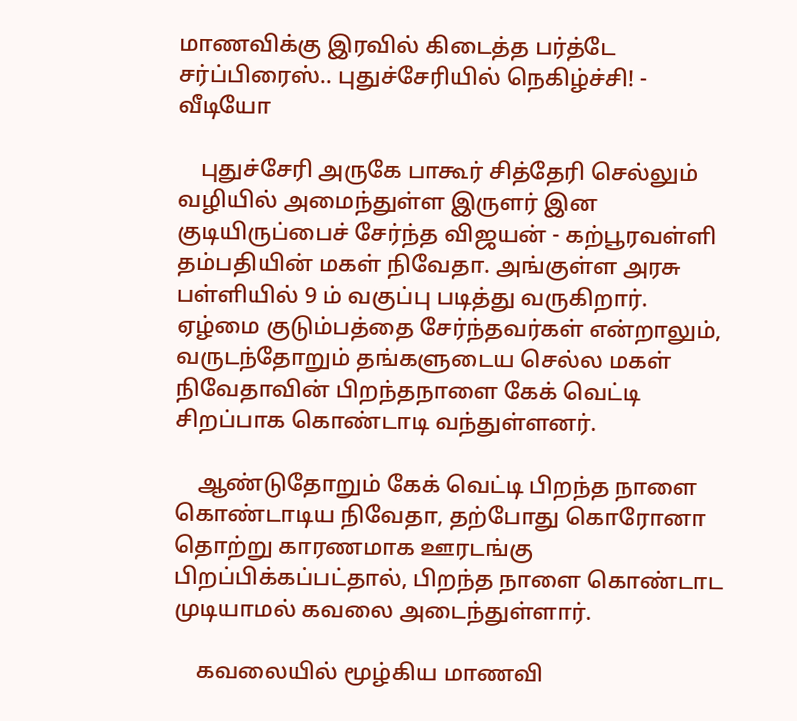மாணவிக்கு இரவில் கிடைத்த பர்த்டே சர்ப்பிரைஸ்.. புதுச்சேரியில் நெகிழ்ச்சி! - வீடியோ

    புதுச்சேரி அருகே பாகூர் சித்தேரி செல்லும் வழியில் அமைந்துள்ள இருளர் இன குடியிருப்பைச் சேர்ந்த விஜயன் - கற்பூரவள்ளி தம்பதியின் மகள் நிவேதா. அங்குள்ள அரசு பள்ளியில் 9 ம் வகுப்பு படித்து வருகிறார். ஏழ்மை குடும்பத்தை சேர்ந்தவர்கள் என்றாலும், வருடந்தோறும் தங்களுடைய செல்ல மகள் நிவேதாவின் பிறந்தநாளை கேக் வெட்டி சிறப்பாக கொண்டாடி வந்துள்ளனர்.

    ஆண்டுதோறும் கேக் வெட்டி பிறந்த நாளை கொண்டாடிய நிவேதா, தற்போது கொரோனா தொற்று காரணமாக ஊரடங்கு பிறப்பிக்கப்பட்தால், பிறந்த நாளை கொண்டாட முடியாமல் கவலை அடைந்துள்ளார்.

    கவலையில் மூழ்கிய மாணவி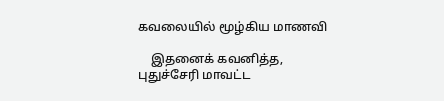கவலையில் மூழ்கிய மாணவி

    இதனைக் கவனித்த, புதுச்சேரி மாவட்ட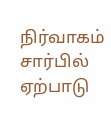நிர்வாகம் சார்பில் ஏற்பாடு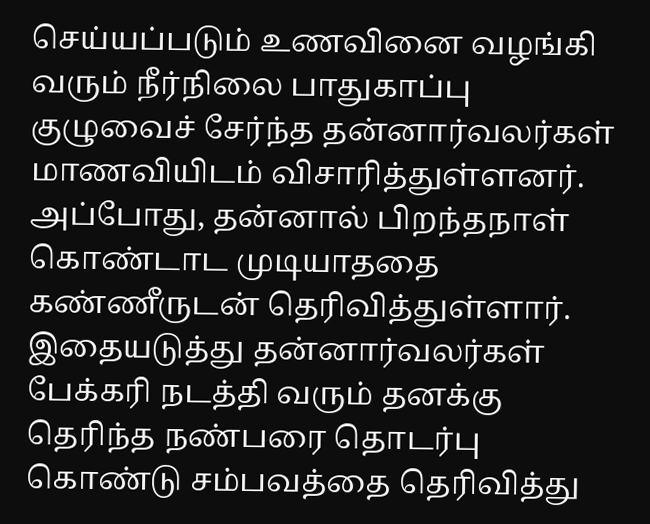செய்யப்படும் உணவினை வழங்கி வரும் நீர்நிலை பாதுகாப்பு குழுவைச் சேர்ந்த தன்னார்வலர்கள் மாணவியிடம் விசாரித்துள்ளனர். அப்போது, தன்னால் பிறந்தநாள் கொண்டாட முடியாததை கண்ணீருடன் தெரிவித்துள்ளார். இதையடுத்து தன்னார்வலர்கள் பேக்கரி நடத்தி வரும் தனக்கு தெரிந்த நண்பரை தொடர்பு கொண்டு சம்பவத்தை தெரிவித்து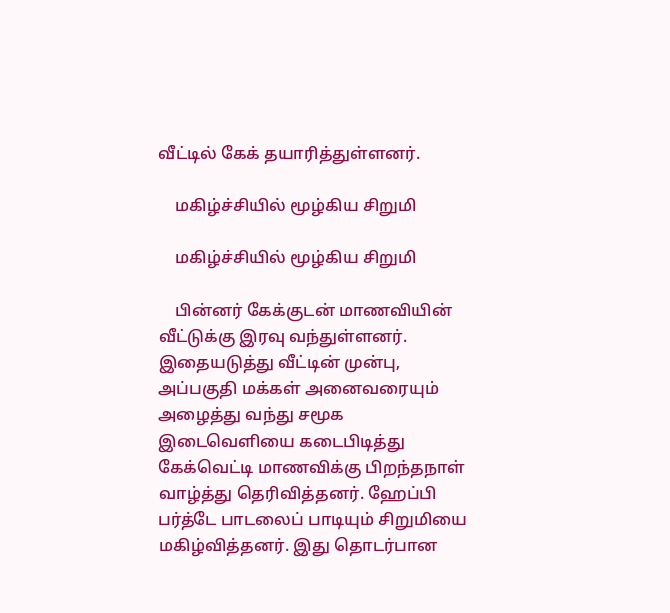வீட்டில் கேக் தயாரித்துள்ளனர்.

    மகிழ்ச்சியில் மூழ்கிய சிறுமி

    மகிழ்ச்சியில் மூழ்கிய சிறுமி

    பின்னர் கேக்குடன் மாணவியின் வீட்டுக்கு இரவு வந்துள்ளனர். இதையடுத்து வீட்டின் முன்பு, அப்பகுதி மக்கள் அனைவரையும் அழைத்து வந்து சமூக இடைவெளியை கடைபிடித்து கேக்வெட்டி மாணவிக்கு பிறந்தநாள் வாழ்த்து தெரிவித்தனர். ஹேப்பி பர்த்டே பாடலைப் பாடியும் சிறுமியை மகிழ்வித்தனர். இது தொடர்பான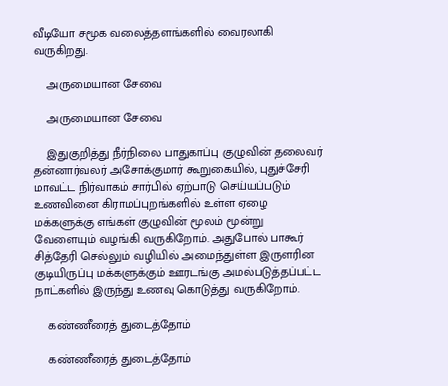வீடியோ சமூக வலைத்தளங்களில் வைரலாகி வருகிறது.

    அருமையான சேவை

    அருமையான சேவை

    இதுகுறித்து நீர்நிலை பாதுகாப்பு குழுவின் தலைவர் தன்னார்வலர் அசோக்குமார் கூறுகையில், புதுச்சேரி மாவட்ட நிர்வாகம் சார்பில் ஏற்பாடு செய்யப்படும் உணவினை கிராமப்புறங்களில் உள்ள ஏழை மக்களுக்கு எங்கள் குழுவின் மூலம் மூன்று வேளையும் வழங்கி வருகிறோம். அதுபோல் பாகூர் சித்தேரி செல்லும் வழியில் அமைந்துள்ள இருளரின குடியிருப்பு மக்களுக்கும் ஊரடங்கு அமல்படுத்தப்பட்ட நாட்களில் இருந்து உணவு கொடுத்து வருகிறோம்.

    கண்ணீரைத் துடைத்தோம்

    கண்ணீரைத் துடைத்தோம்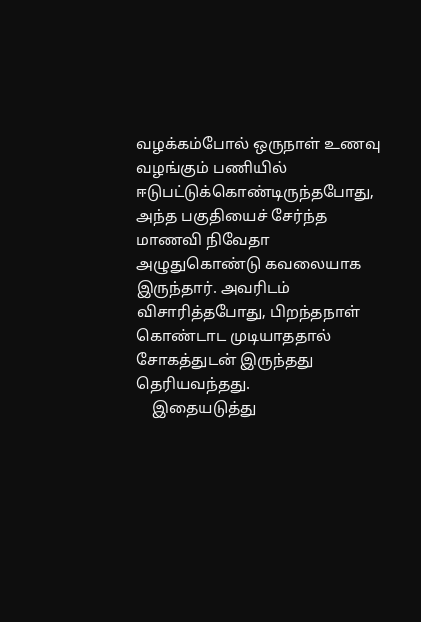வழக்கம்போல் ஒருநாள் உணவு வழங்கும் பணியில் ஈடுபட்டுக்கொண்டிருந்தபோது, அந்த பகுதியைச் சேர்ந்த மாணவி நிவேதா அழுதுகொண்டு கவலையாக இருந்தார். அவரிடம் விசாரித்தபோது, பிறந்தநாள் கொண்டாட முடியாததால் சோகத்துடன் இருந்தது தெரியவந்தது.
    இதையடுத்து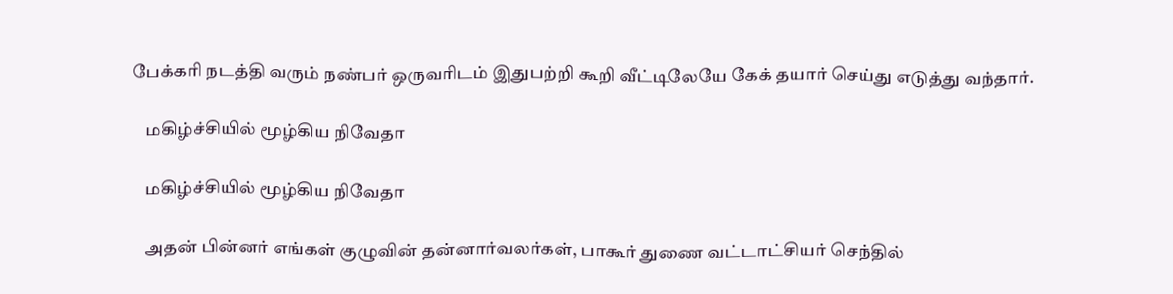பேக்கரி நடத்தி வரும் நண்பர் ஒருவரிடம் இதுபற்றி கூறி வீட்டிலேயே கேக் தயார் செய்து எடுத்து வந்தார்.

    மகிழ்ச்சியில் மூழ்கிய நிவேதா

    மகிழ்ச்சியில் மூழ்கிய நிவேதா

    அதன் பின்னர் எங்கள் குழுவின் தன்னார்வலர்கள், பாகூர் துணை வட்டாட்சியர் செந்தில்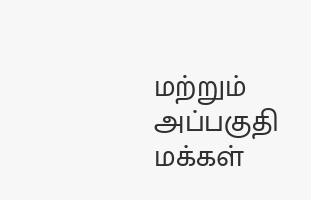மற்றும் அப்பகுதி மக்கள்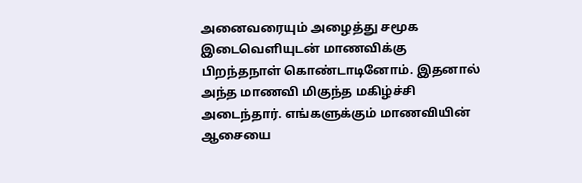அனைவரையும் அழைத்து சமூக இடைவெளியுடன் மாணவிக்கு பிறந்தநாள் கொண்டாடினோம். இதனால் அந்த மாணவி மிகுந்த மகிழ்ச்சி அடைந்தார். எங்களுக்கும் மாணவியின் ஆசையை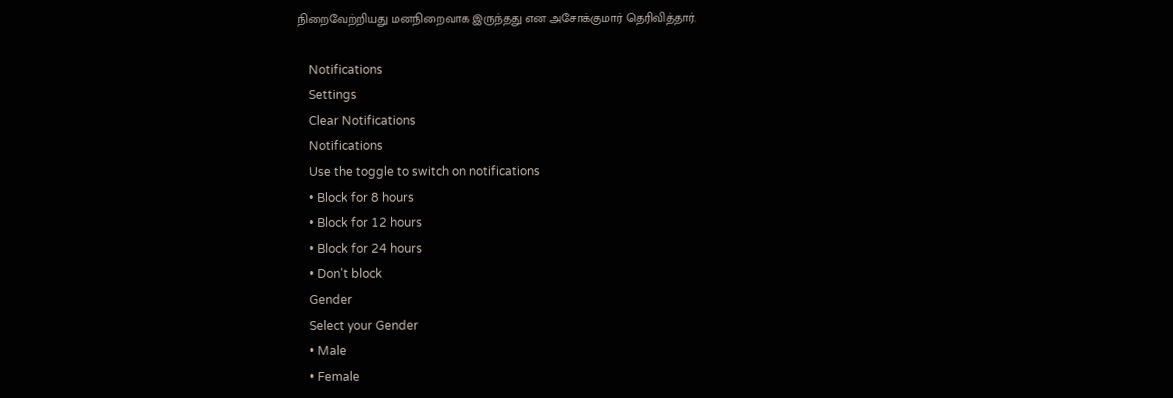நிறைவேற்றியது மனநிறைவாக இருந்தது என அசோக்குமார் தெரிவித்தார்.

    Notifications
    Settings
    Clear Notifications
    Notifications
    Use the toggle to switch on notifications
    • Block for 8 hours
    • Block for 12 hours
    • Block for 24 hours
    • Don't block
    Gender
    Select your Gender
    • Male
    • Female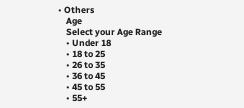• Others
    Age
    Select your Age Range
    • Under 18
    • 18 to 25
    • 26 to 35
    • 36 to 45
    • 45 to 55
    • 55+